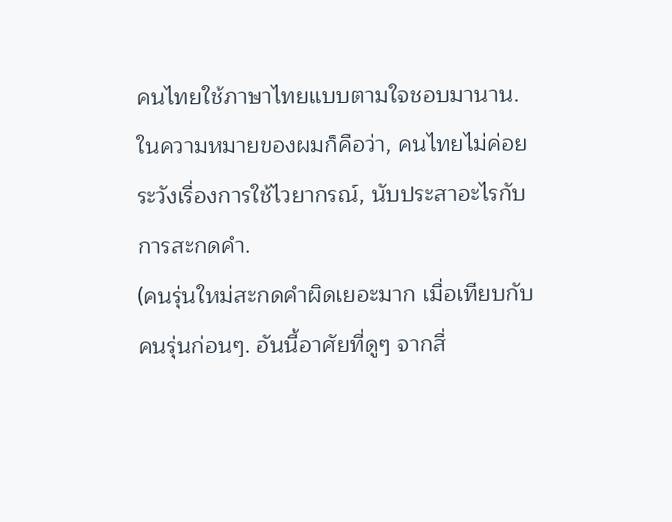คนไทยใช้ภาษาไทยแบบตามใจชอบมานาน.
ในความหมายของผมก็คือว่า, คนไทยไม่ค่อยระวังเรื่องการใช้ไวยากรณ์, นับประสาอะไรกับการสะกดคำ.
(คนรุ่นใหม่สะกดคำผิดเยอะมาก เมื่อเทียบกับคนรุ่นก่อนๆ. อันนี้อาศัยที่ดูๆ จากสื่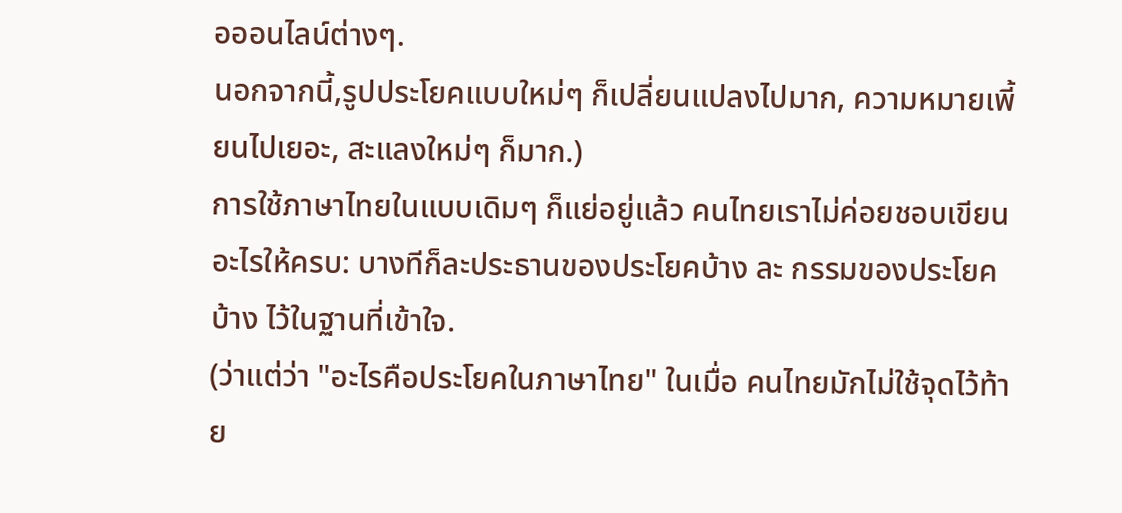อออนไลน์ต่างๆ.
นอกจากนี้,รูปประโยคแบบใหม่ๆ ก็เปลี่ยนแปลงไปมาก, ความหมายเพี้ยนไปเยอะ, สะแลงใหม่ๆ ก็มาก.)
การใช้ภาษาไทยในแบบเดิมๆ ก็แย่อยู่แล้ว คนไทยเราไม่ค่อยชอบเขียนอะไรให้ครบ: บางทีก็ละประธานของประโยคบ้าง ละ กรรมของประโยคบ้าง ไว้ในฐานที่เข้าใจ.
(ว่าแต่ว่า "อะไรคือประโยคในภาษาไทย" ในเมื่อ คนไทยมักไม่ใช้จุดไว้ท้าย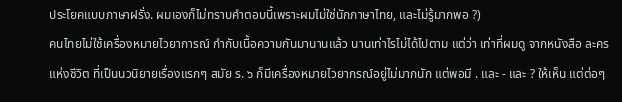ประโยคแบบภาษาฝรั่ง. ผมเองก็ไม่ทราบคำตอบนี้เพราะผมไม่ใช่นักภาษาไทย, และไม่รู้มากพอ ?)
คนไทยไม่ใช้เครื่องหมายไวยาการณ์ กำกับเนื้อความกันมานานแล้ว นานเท่าไรไม่ได้ไปตาม แต่ว่า เท่าที่ผมดู จากหนังสือ ละครแห่งชีวิต ที่เป็นนวนิยายเรื่องแรกๆ สมัย ร. ๖ ก็มีเครื่องหมายไวยากรณ์อยู่ไม่มากนัก แต่พอมี . และ - และ ? ให้เห็น แต่ต่อๆ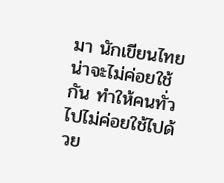มา นักเขียนไทยน่าจะไม่ค่อยใช้กัน ทำให้คนทั่วไปไม่ค่อยใช้ไปด้วย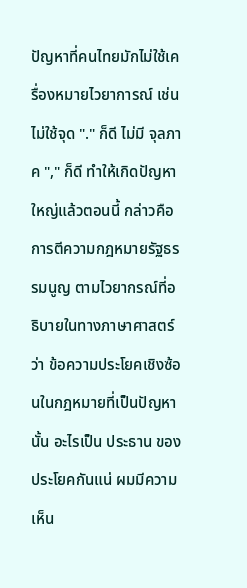ปัญหาที่คนไทยมักไม่ใช้เครื่องหมายไวยาการณ์ เช่น ไม่ใช้จุด "." ก็ดี ไม่มี จุลภาค "," ก็ดี ทำให้เกิดปัญหาใหญ่แล้วตอนนี้ กล่าวคือ การตีความกฎหมายรัฐธรรมนูญ ตามไวยากรณ์ที่อธิบายในทางภาษาศาสตร์ว่า ข้อความประโยคเชิงซ้อนในกฎหมายที่เป็นปัญหานั้น อะไรเป็น ประธาน ของประโยคกันแน่ ผมมีความเห็น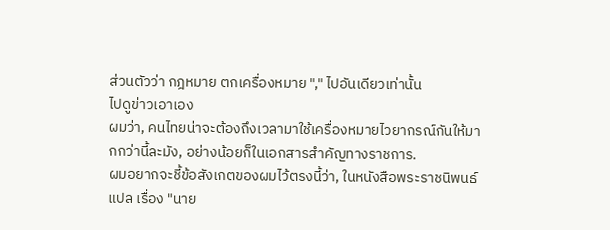ส่วนตัวว่า กฎหมาย ตกเครื่องหมาย "," ไปอันเดียวเท่านั้น
ไปดูข่าวเอาเอง
ผมว่า, คนไทยน่าจะต้องถึงเวลามาใช้เครื่องหมายไวยากรณ์กันให้มากกว่านี้ละมัง, อย่างน้อยก็ในเอกสารสำคัญทางราชการ.
ผมอยากจะชี้ข้อสังเกตของผมไว้ตรงนี้ว่า, ในหนังสือพระราชนิพนธ์แปล เรื่อง "นาย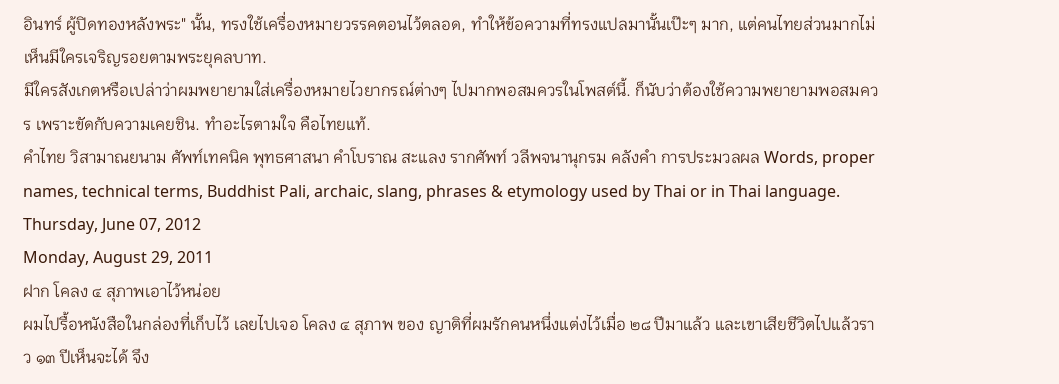อินทร์ ผู้ปิดทองหลังพระ" นั้น, ทรงใช้เครื่องหมายวรรคตอนไว้ตลอด, ทำให้ข้อความที่ทรงแปลมานั้นเป๊ะๆ มาก, แต่คนไทยส่วนมากไม่เห็นมีใครเจริญรอยตามพระยุคลบาท.
มีใครสังเกตหรือเปล่าว่าผมพยายามใส่เครื่องหมายไวยากรณ์ต่างๆ ไปมากพอสมควรในโพสต์นี้. ก็นับว่าต้องใช้ความพยายามพอสมควร เพราะขัดกับความเคยชิน. ทำอะไรตามใจ คือไทยแท้.
คำไทย วิสามาณยนาม ศัพท์เทคนิค พุทธศาสนา คำโบราณ สะแลง รากศัพท์ วลีพจนานุกรม คลังคำ การประมวลผล Words, proper names, technical terms, Buddhist Pali, archaic, slang, phrases & etymology used by Thai or in Thai language.
Thursday, June 07, 2012
Monday, August 29, 2011
ฝาก โคลง ๔ สุภาพเอาไว้หน่อย
ผมไปรื้อหนังสือในกล่องที่เก็บไว้ เลยไปเจอ โคลง ๔ สุภาพ ของ ญาติที่ผมรักคนหนึ่งแต่งไว้เมื่อ ๒๘ ปีมาแล้ว และเขาเสียชีวิตไปแล้วราว ๑๓ ปีเห็นจะได้ จึง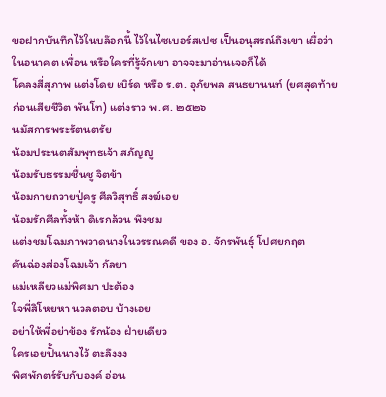ขอฝากบันทึกไว้ในบล๊อกนี้ ไว้ในไซเบอร์สเปซ เป็นอนุสรณ์ถึงเขา เผื่อว่าในอนาคต เพื่อน หรือใครที่รู้จักเขา อาจจะมาอ่านเจอก็ได้
โคลงสี่สุภาพ แต่งโดย เบิร์ด หรือ ร.ต. อุภัยพล สนธยานนท์ (ยศสุดท้ายก่อนเสียชีวิต พันโท) แต่งราว พ.ศ. ๒๕๒๖
นมัสการพระรัตนตรัย
น้อมประนตสัมพุทธเจ้า สภัญญู
น้อมรับธรรมชื่นชู จิตข้า
น้อมกายถวายปู่ครู ศีลวิสุทธิ์ สงฆ์เอย
น้อมรักศีลทั้งห้า ดิเรกล้วน พึงชม
แต่งชมโฉมภาพวาดนางในวรรณคดี ของ อ. จักรพันธุ์ โปศยกฤต
คันฉ่องส่องโฉมเจ้า กัลยา
แม่เหลียวแม่พิศมา ปะต้อง
ใจพี่สิโหยหา นวลตอบ บ้างเอย
อย่าให้พี่อย่าข้อง รักน้อง ฝ่ายเดียว
ใครเอยปั้นนางไว้ ตะลึงงง
พิศพักตร์รับกับองค์ อ่อน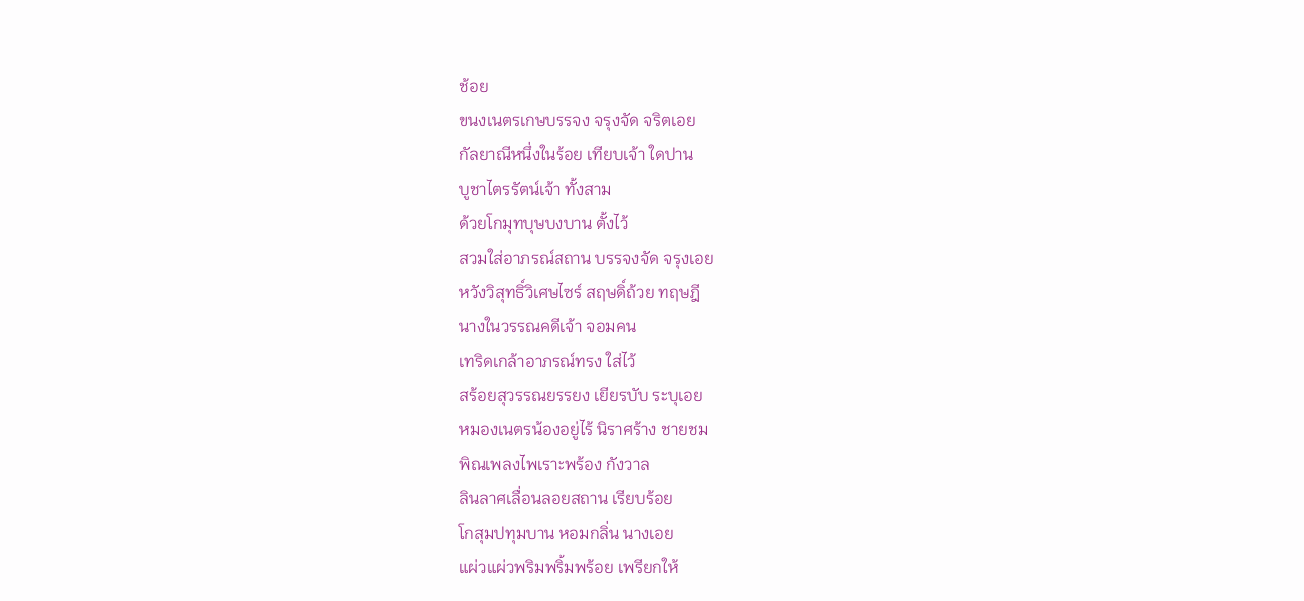ช้อย
ขนงเนตรเกษบรรจง จรุงจัด จริตเอย
กัลยาณีหนึ่งในร้อย เทียบเจ้า ใดปาน
บูชาไตรรัตน์เจ้า ทั้งสาม
ด้วยโกมุทบุษบงบาน ตั้งไว้
สวมใส่อาภรณ์สถาน บรรจงจัด จรุงเอย
หวังวิสุทธิ์วิเศษไซร์ สฤษดิ์ถ้วย ทฤษฎี
นางในวรรณคดีเจ้า จอมคน
เทริดเกล้าอาภรณ์ทรง ใส่ไว้
สร้อยสุวรรณยรรยง เยียรบับ ระบุเอย
หมองเนตรน้องอยู่ไร้ นิราศร้าง ชายชม
พิณเพลงไพเราะพร้อง กังวาล
ลินลาศเลื่อนลอยสถาน เรียบร้อย
โกสุมปทุมบาน หอมกลิ่น นางเอย
แผ่วแผ่วพริมพริ้มพร้อย เพรียกให้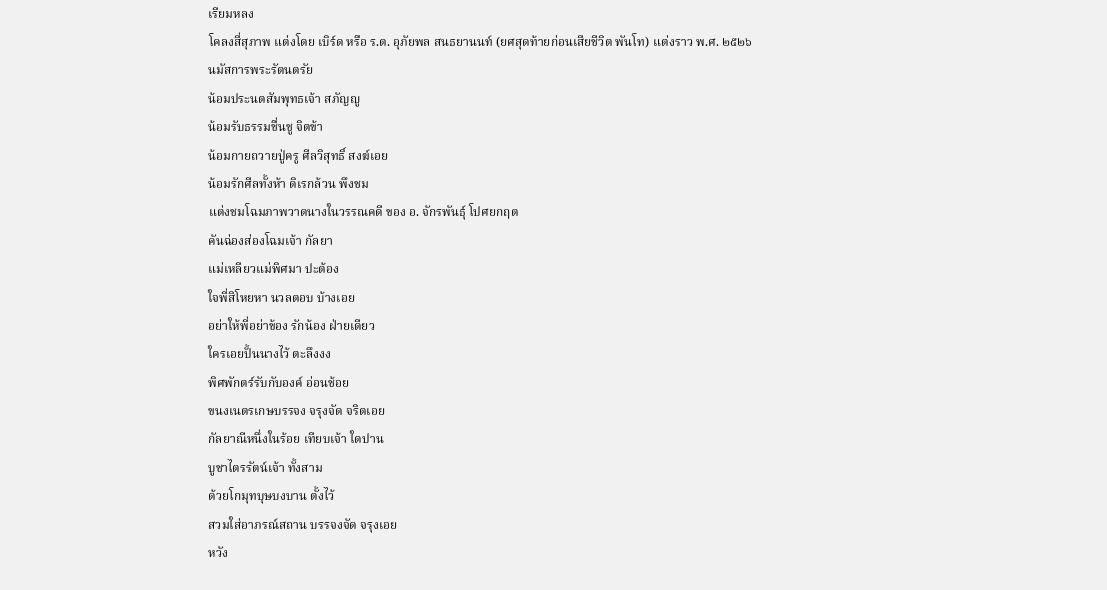เรียมหลง
โคลงสี่สุภาพ แต่งโดย เบิร์ด หรือ ร.ต. อุภัยพล สนธยานนท์ (ยศสุดท้ายก่อนเสียชีวิต พันโท) แต่งราว พ.ศ. ๒๕๒๖
นมัสการพระรัตนตรัย
น้อมประนตสัมพุทธเจ้า สภัญญู
น้อมรับธรรมชื่นชู จิตข้า
น้อมกายถวายปู่ครู ศีลวิสุทธิ์ สงฆ์เอย
น้อมรักศีลทั้งห้า ดิเรกล้วน พึงชม
แต่งชมโฉมภาพวาดนางในวรรณคดี ของ อ. จักรพันธุ์ โปศยกฤต
คันฉ่องส่องโฉมเจ้า กัลยา
แม่เหลียวแม่พิศมา ปะต้อง
ใจพี่สิโหยหา นวลตอบ บ้างเอย
อย่าให้พี่อย่าข้อง รักน้อง ฝ่ายเดียว
ใครเอยปั้นนางไว้ ตะลึงงง
พิศพักตร์รับกับองค์ อ่อนช้อย
ขนงเนตรเกษบรรจง จรุงจัด จริตเอย
กัลยาณีหนึ่งในร้อย เทียบเจ้า ใดปาน
บูชาไตรรัตน์เจ้า ทั้งสาม
ด้วยโกมุทบุษบงบาน ตั้งไว้
สวมใส่อาภรณ์สถาน บรรจงจัด จรุงเอย
หวัง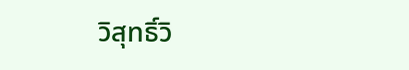วิสุทธิ์วิ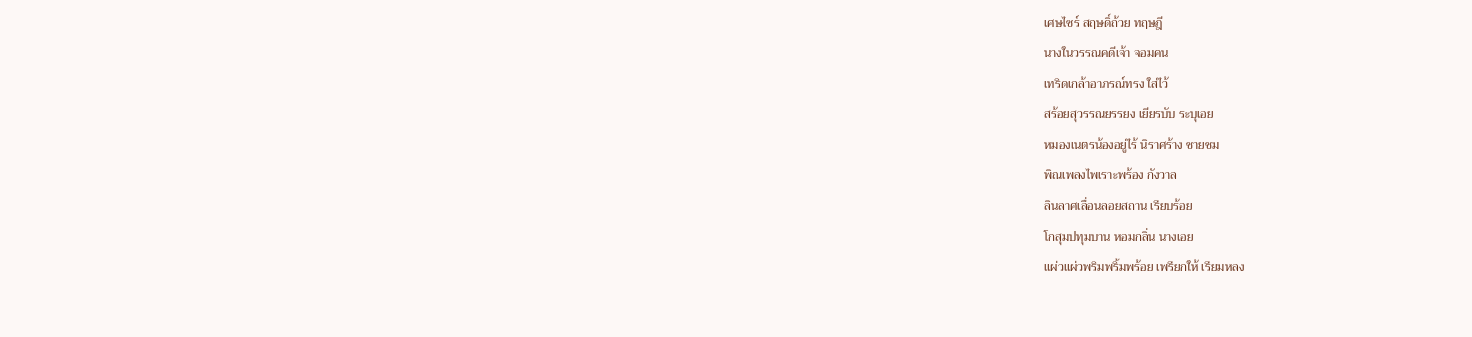เศษไซร์ สฤษดิ์ถ้วย ทฤษฎี
นางในวรรณคดีเจ้า จอมคน
เทริดเกล้าอาภรณ์ทรง ใส่ไว้
สร้อยสุวรรณยรรยง เยียรบับ ระบุเอย
หมองเนตรน้องอยู่ไร้ นิราศร้าง ชายชม
พิณเพลงไพเราะพร้อง กังวาล
ลินลาศเลื่อนลอยสถาน เรียบร้อย
โกสุมปทุมบาน หอมกลิ่น นางเอย
แผ่วแผ่วพริมพริ้มพร้อย เพรียกให้ เรียมหลง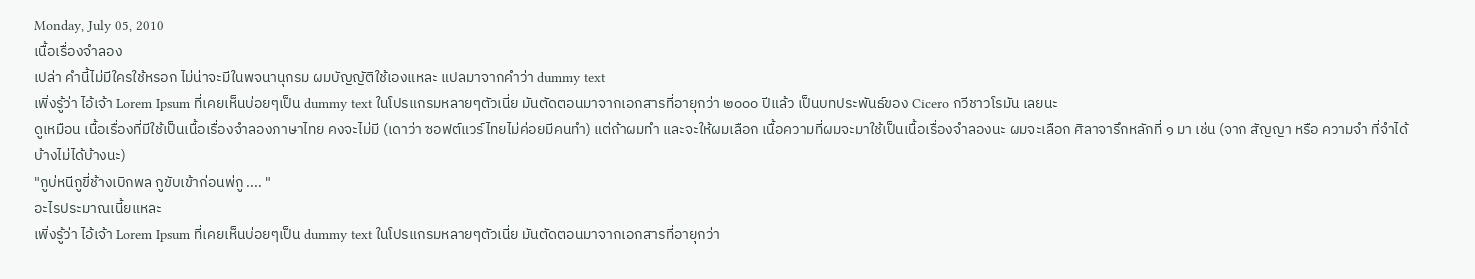Monday, July 05, 2010
เนื้อเรื่องจำลอง
เปล่า คำนี้ไม่มีใครใช้หรอก ไม่น่าจะมีในพจนานุกรม ผมบัญญัติใช้เองแหละ แปลมาจากคำว่า dummy text
เพิ่งรู้ว่า ไอ้เจ้า Lorem Ipsum ที่เคยเห็นบ่อยๆเป็น dummy text ในโปรแกรมหลายๆตัวเนี่ย มันตัดตอนมาจากเอกสารที่อายุกว่า ๒๐๐๐ ปีแล้ว เป็นบทประพันธ์ของ Cicero กวีชาวโรมัน เลยนะ
ดูเหมือน เนื้อเรื่องที่มีใช้เป็นเนื้อเรื่องจำลองภาษาไทย คงจะไม่มี (เดาว่า ซอฟต์แวร์ไทยไม่ค่อยมีคนทำ) แต่ถ้าผมทำ และจะให้ผมเลือก เนื้อความที่ผมจะมาใช้เป็นเนื้อเรื่องจำลองนะ ผมจะเลือก ศิลาจารึกหลักที่ ๑ มา เช่น (จาก สัญญา หรือ ความจำ ที่จำได้บ้างไม่ได้บ้างนะ)
"กูบ่หนีกูขี่ช้างเบิกพล กูขับเข้าก่อนพ่กู .... "
อะไรประมาณเนี้ยแหละ
เพิ่งรู้ว่า ไอ้เจ้า Lorem Ipsum ที่เคยเห็นบ่อยๆเป็น dummy text ในโปรแกรมหลายๆตัวเนี่ย มันตัดตอนมาจากเอกสารที่อายุกว่า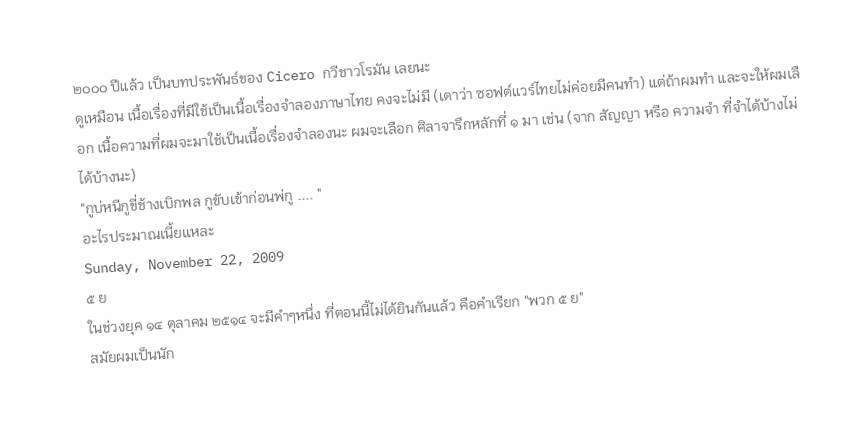๒๐๐๐ ปีแล้ว เป็นบทประพันธ์ของ Cicero กวีชาวโรมัน เลยนะ
ดูเหมือน เนื้อเรื่องที่มีใช้เป็นเนื้อเรื่องจำลองภาษาไทย คงจะไม่มี (เดาว่า ซอฟต์แวร์ไทยไม่ค่อยมีคนทำ) แต่ถ้าผมทำ และจะให้ผมเลือก เนื้อความที่ผมจะมาใช้เป็นเนื้อเรื่องจำลองนะ ผมจะเลือก ศิลาจารึกหลักที่ ๑ มา เช่น (จาก สัญญา หรือ ความจำ ที่จำได้บ้างไม่ได้บ้างนะ)
"กูบ่หนีกูขี่ช้างเบิกพล กูขับเข้าก่อนพ่กู .... "
อะไรประมาณเนี้ยแหละ
Sunday, November 22, 2009
๕ ย
ในช่วงยุค ๑๔ ตุลาคม ๒๕๑๔ จะมีคำๆหนึ่ง ที่ตอนนี้ไม่ได้ยินกันแล้ว คือคำเรียก "พวก ๕ ย"
สมัยผมเป็นนัก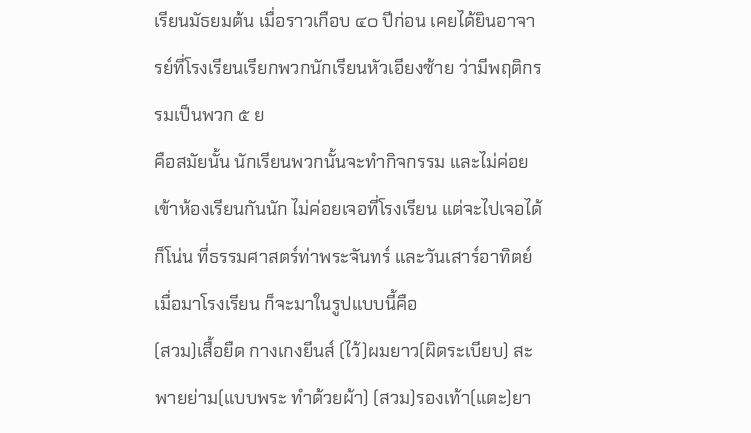เรียนมัธยมต้น เมื่อราวเกือบ ๔๐ ปีก่อน เคยได้ยินอาจารย์ที่โรงเรียนเรียกพวกนักเรียนหัวเอียงซ้าย ว่ามีพฤติกรรมเป็นพวก ๕ ย
คือสมัยนั้น นักเรียนพวกนั้นจะทำกิจกรรม และไม่ค่อยเข้าห้องเรียนกันนัก ไม่ค่อยเจอที่โรงเรียน แต่จะไปเจอได้ก็โน่น ที่ธรรมศาสตร์ท่าพระจันทร์ และวันเสาร์อาทิตย์เมื่อมาโรงเรียน ก็จะมาในรูปแบบนี้คือ
(สวม)เสื้อยืด กางเกงยีนส์ (ไว้)ผมยาว(ผิดระเบียบ) สะพายย่าม(แบบพระ ทำด้วยผ้า) (สวม)รองเท้า(แตะ)ยา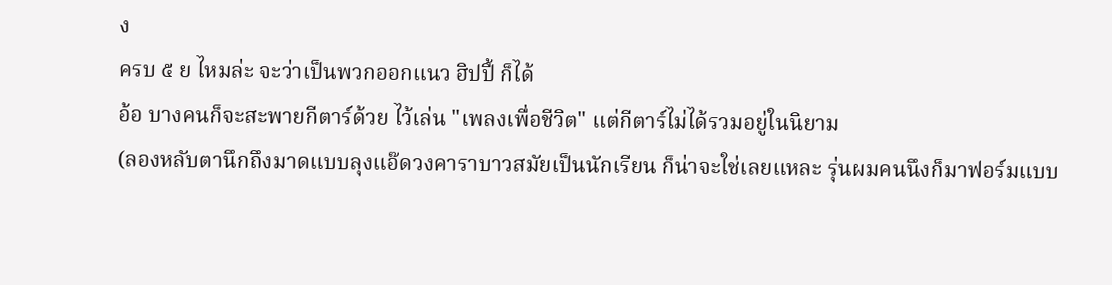ง
ครบ ๕ ย ไหมล่ะ จะว่าเป็นพวกออกแนว ฮิปปี้ ก็ได้
อ้อ บางคนก็จะสะพายกีตาร์ด้วย ไว้เล่น "เพลงเพื่อชีวิต" แต่กีตาร์ไม่ได้รวมอยู่ในนิยาม
(ลองหลับตานึกถึงมาดแบบลุงแอ๊ดวงคาราบาวสมัยเป็นนักเรียน ก็น่าจะใช่เลยแหละ รุ่นผมคนนึงก็มาฟอร์มแบบ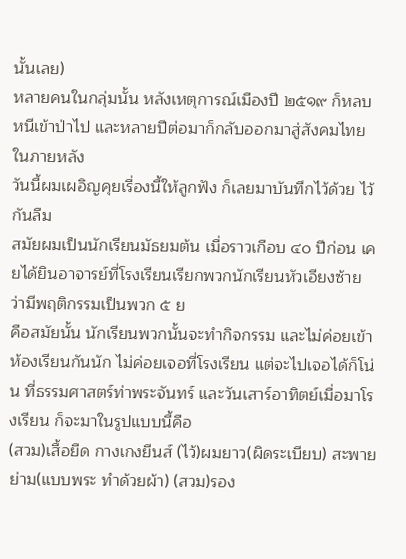นั้นเลย)
หลายคนในกลุ่มนั้น หลังเหตุการณ์เมืองปี ๒๕๑๙ ก็หลบหนีเข้าป่าไป และหลายปีต่อมาก็กลับออกมาสู่สังคมไทยในภายหลัง
วันนี้ผมเผอิญคุยเรื่องนี้ให้ลูกฟัง ก็เลยมาบันทึกไว้ด้วย ไว้กันลืม
สมัยผมเป็นนักเรียนมัธยมต้น เมื่อราวเกือบ ๔๐ ปีก่อน เคยได้ยินอาจารย์ที่โรงเรียนเรียกพวกนักเรียนหัวเอียงซ้าย ว่ามีพฤติกรรมเป็นพวก ๕ ย
คือสมัยนั้น นักเรียนพวกนั้นจะทำกิจกรรม และไม่ค่อยเข้าห้องเรียนกันนัก ไม่ค่อยเจอที่โรงเรียน แต่จะไปเจอได้ก็โน่น ที่ธรรมศาสตร์ท่าพระจันทร์ และวันเสาร์อาทิตย์เมื่อมาโรงเรียน ก็จะมาในรูปแบบนี้คือ
(สวม)เสื้อยืด กางเกงยีนส์ (ไว้)ผมยาว(ผิดระเบียบ) สะพายย่าม(แบบพระ ทำด้วยผ้า) (สวม)รอง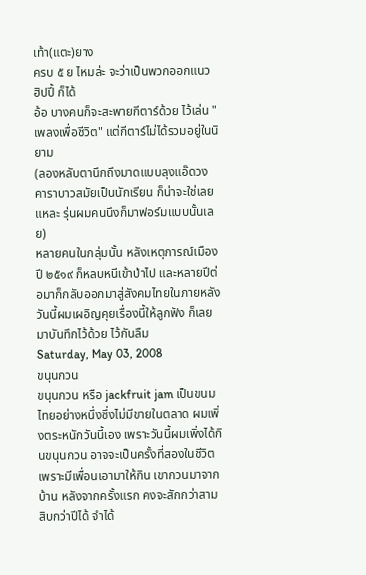เท้า(แตะ)ยาง
ครบ ๕ ย ไหมล่ะ จะว่าเป็นพวกออกแนว ฮิปปี้ ก็ได้
อ้อ บางคนก็จะสะพายกีตาร์ด้วย ไว้เล่น "เพลงเพื่อชีวิต" แต่กีตาร์ไม่ได้รวมอยู่ในนิยาม
(ลองหลับตานึกถึงมาดแบบลุงแอ๊ดวงคาราบาวสมัยเป็นนักเรียน ก็น่าจะใช่เลยแหละ รุ่นผมคนนึงก็มาฟอร์มแบบนั้นเลย)
หลายคนในกลุ่มนั้น หลังเหตุการณ์เมืองปี ๒๕๑๙ ก็หลบหนีเข้าป่าไป และหลายปีต่อมาก็กลับออกมาสู่สังคมไทยในภายหลัง
วันนี้ผมเผอิญคุยเรื่องนี้ให้ลูกฟัง ก็เลยมาบันทึกไว้ด้วย ไว้กันลืม
Saturday, May 03, 2008
ขนุนกวน
ขนุนกวน หรือ jackfruit jam เป็นขนมไทยอย่างหนึ่งซึ่งไม่มีขายในตลาด ผมเพิ่งตระหนักวันนี้เอง เพราะวันนี้ผมเพิ่งได้กินขนุนกวน อาจจะเป็นครั้งที่สองในชีวิต เพราะมีเพื่อนเอามาให้กิน เขากวนมาจากบ้าน หลังจากครั้งแรก คงจะสักกว่าสามสิบกว่าปีได้ จำได้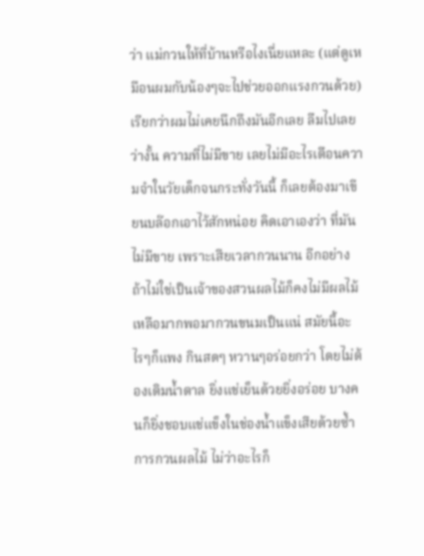ว่า แม่กวนให้ที่บ้านหรือไงเนื่ยแหละ (แต่ดูเหมือนผมกับน้องๆจะไปช่วยออกแรงกวนด้วย) เรียกว่าผมไม่เคยนึกถึงมันอีกเลย ลืมไปเลย ว่างั้น ความที่ไม่มีขาย เลยไม่มีอะไรเตือนความจำในวัยเด็กจนกระทั่งวันนี้ ก็เลยต้องมาเขียนบล๊อกเอาไว้สักหน่อย คิดเอาเองว่า ที่มันไม่มีขาย เพราะเสียเวลากวนนาน อีกอย่าง ถ้าไม่ใช่เป็นเจ้าของสวนผลไม้ก็คงไม่มีผลไม้เหลือมากพอมากวนขนมเป็นแน่ สมัยนี้อะไรๆก็แพง กินสดๆ หวานๆอร่อยกว่า โดยไม่ต้องเติมน้ำตาล ยิ่งแช่เย็นด้วยยิ่งอร่อย บางคนก็ยิ่งชอบแช่แข็งในช่องน้ำแข็งเสียด้วยซ้ำ
การกวนผลไม้ ไม่ว่าอะไรก็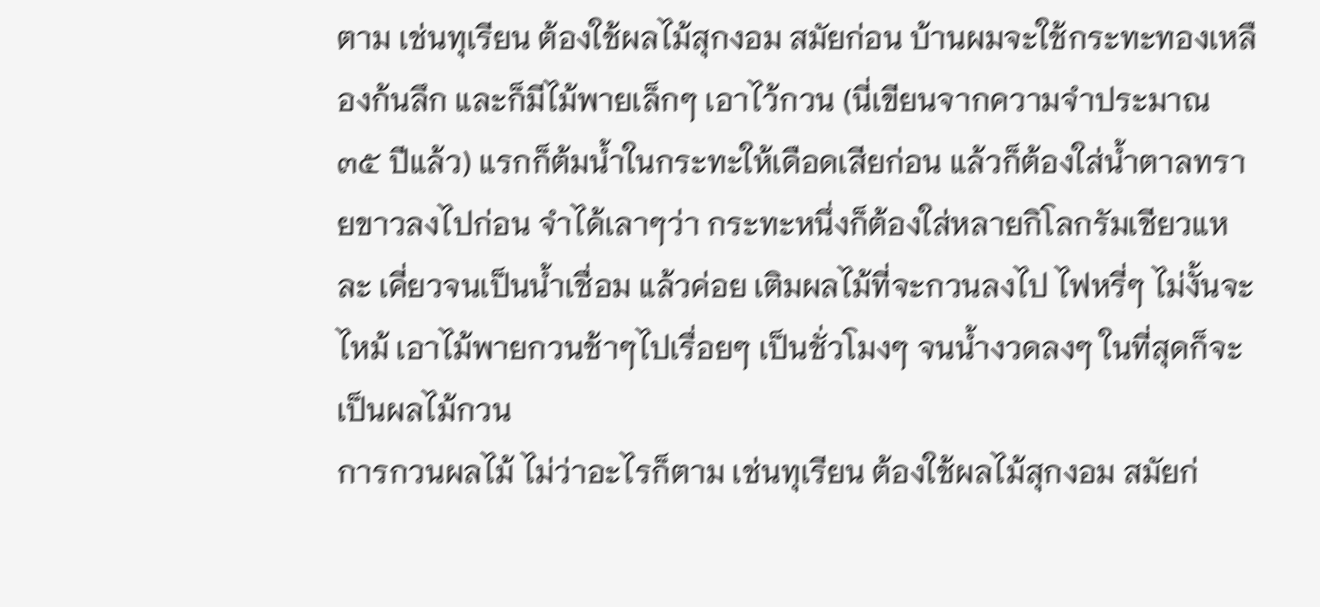ตาม เช่นทุเรียน ต้องใช้ผลไม้สุกงอม สมัยก่อน บ้านผมจะใช้กระทะทองเหลืองก้นลึก และก็มีไม้พายเล็กๆ เอาไว้กวน (นี่เขียนจากความจำประมาณ ๓๕ ปีแล้ว) แรกก็ต้มน้ำในกระทะให้เดือดเสียก่อน แล้วก็ต้องใส่น้ำตาลทรายขาวลงไปก่อน จำได้เลาๆว่า กระทะหนึ่งก็ต้องใส่หลายกิโลกรัมเชียวแหละ เคี่ยวจนเป็นน้ำเชื่อม แล้วค่อย เติมผลไม้ที่จะกวนลงไป ไฟหรี่ๆ ไม่งั้นจะไหม้ เอาไม้พายกวนช้าๆไปเรื่อยๆ เป็นชั่วโมงๆ จนน้ำงวดลงๆ ในที่สุดก็จะเป็นผลไม้กวน
การกวนผลไม้ ไม่ว่าอะไรก็ตาม เช่นทุเรียน ต้องใช้ผลไม้สุกงอม สมัยก่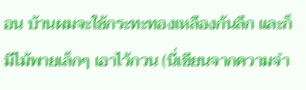อน บ้านผมจะใช้กระทะทองเหลืองก้นลึก และก็มีไม้พายเล็กๆ เอาไว้กวน (นี่เขียนจากความจำ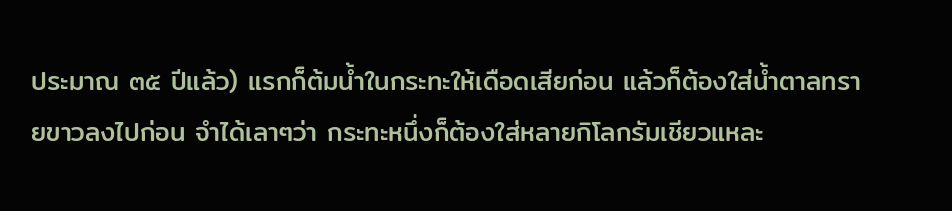ประมาณ ๓๕ ปีแล้ว) แรกก็ต้มน้ำในกระทะให้เดือดเสียก่อน แล้วก็ต้องใส่น้ำตาลทรายขาวลงไปก่อน จำได้เลาๆว่า กระทะหนึ่งก็ต้องใส่หลายกิโลกรัมเชียวแหละ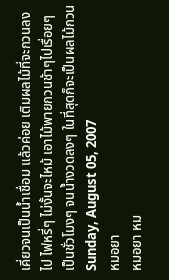เคี่ยวจนเป็นน้ำเชื่อม แล้วค่อย เติมผลไม้ที่จะกวนลงไป ไฟหรี่ๆ ไม่งั้นจะไหม้ เอาไม้พายกวนช้าๆไปเรื่อยๆ เป็นชั่วโมงๆ จนน้ำงวดลงๆ ในที่สุดก็จะเป็นผลไม้กวน
Sunday, August 05, 2007
หมอยา
หมอยา หม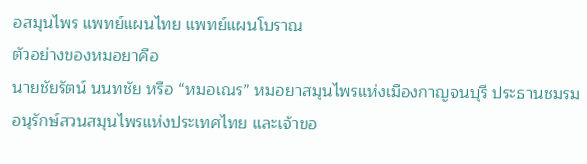อสมุนไพร แพทย์แผนไทย แพทย์แผนโบราณ
ตัวอย่างของหมอยาคือ
นายชัยรัตน์ นนทชัย หรือ “หมอเณร” หมอยาสมุนไพรแห่งเมืองกาญจนบุรี ประธานชมรมอนุรักษ์สวนสมุนไพรแห่งประเทศไทย และเจ้าขอ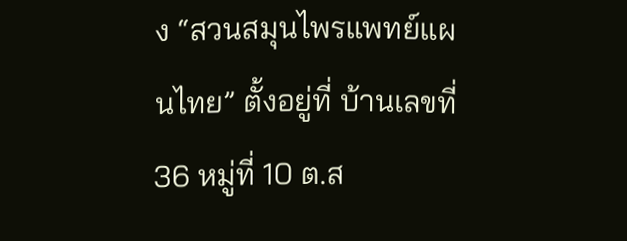ง “สวนสมุนไพรแพทย์แผนไทย” ตั้งอยู่ที่ บ้านเลขที่ 36 หมู่ที่ 10 ต.ส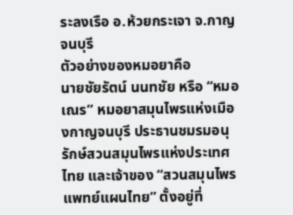ระลงเรือ อ.ห้วยกระเจา จ.กาญจนบุรี
ตัวอย่างของหมอยาคือ
นายชัยรัตน์ นนทชัย หรือ “หมอเณร” หมอยาสมุนไพรแห่งเมืองกาญจนบุรี ประธานชมรมอนุรักษ์สวนสมุนไพรแห่งประเทศไทย และเจ้าของ “สวนสมุนไพรแพทย์แผนไทย” ตั้งอยู่ที่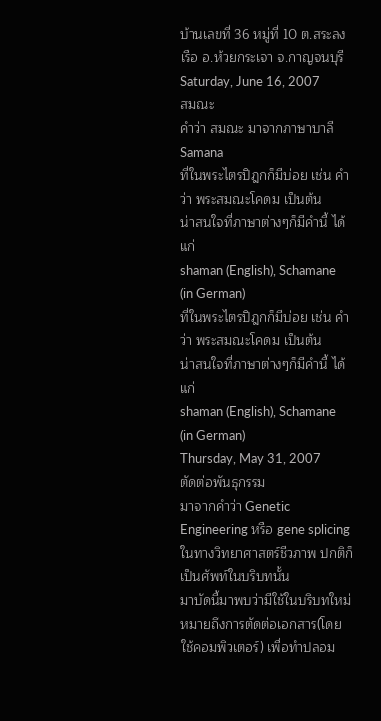บ้านเลขที่ 36 หมู่ที่ 10 ต.สระลงเรือ อ.ห้วยกระเจา จ.กาญจนบุรี
Saturday, June 16, 2007
สมณะ
คำว่า สมณะ มาจากภาษาบาลี Samana
ที่ในพระไตรปิฎกก็มีบ่อย เช่น คำว่า พระสมณะโคดม เป็นต้น
น่าสนใจที่ภาษาต่างๆก็มีคำนี้ ได้แก่
shaman (English), Schamane (in German)
ที่ในพระไตรปิฎกก็มีบ่อย เช่น คำว่า พระสมณะโคดม เป็นต้น
น่าสนใจที่ภาษาต่างๆก็มีคำนี้ ได้แก่
shaman (English), Schamane (in German)
Thursday, May 31, 2007
ตัดต่อพันธุกรรม
มาจากคำว่า Genetic Engineering หรือ gene splicing ในทางวิทยาศาสตร์ชีวภาพ ปกติก็เป็นศัพท์ในบริบทนั้น
มาบัดนี้มาพบว่ามีใช้ในบริบทใหม่ หมายถึงการตัดต่อเอกสาร(โดยใช้คอมพิวเตอร์) เพื่อทำปลอม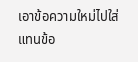เอาข้อความใหม่ไปใส่แทนข้อ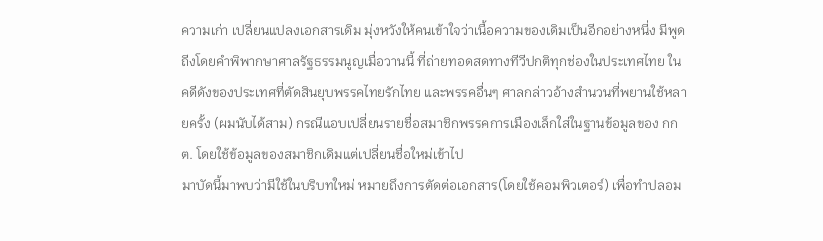ความเก่า เปลี่ยนแปลงเอกสารเดิม มุ่งหวังให้คนเข้าใจว่าเนื้อความของเดิมเป็นอีกอย่างหนี่ง มีพูดถีงโดยคำพิพากษาศาลรัฐธรรมนูญเมื่อวานนี้ ที่ถ่ายทอดสดทางทีวีปกติทุกช่องในประเทศไทย ในคดีดังของประเทศที่ตัดสินยุบพรรคไทยรักไทย และพรรคอื่นๆ ศาลกล่าวอ้างสำนวนที่พยานใช้หลายครั้ง (ผมนับได้สาม) กรณีแอบเปลี่ยนรายชื่อสมาชิกพรรคการเมืองเล็กใส่ในฐานข้อมูลของ กกต. โดยใช้ข้อมูลของสมาชิกเดิมแต่เปลี่ยนชื่อใหม่เข้าไป
มาบัดนี้มาพบว่ามีใช้ในบริบทใหม่ หมายถึงการตัดต่อเอกสาร(โดยใช้คอมพิวเตอร์) เพื่อทำปลอม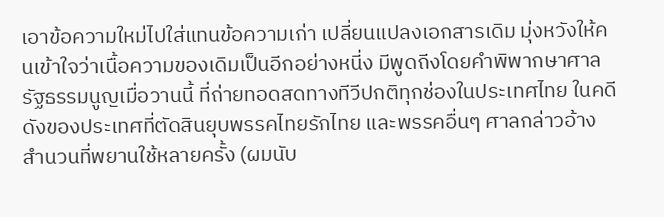เอาข้อความใหม่ไปใส่แทนข้อความเก่า เปลี่ยนแปลงเอกสารเดิม มุ่งหวังให้คนเข้าใจว่าเนื้อความของเดิมเป็นอีกอย่างหนี่ง มีพูดถีงโดยคำพิพากษาศาลรัฐธรรมนูญเมื่อวานนี้ ที่ถ่ายทอดสดทางทีวีปกติทุกช่องในประเทศไทย ในคดีดังของประเทศที่ตัดสินยุบพรรคไทยรักไทย และพรรคอื่นๆ ศาลกล่าวอ้างสำนวนที่พยานใช้หลายครั้ง (ผมนับ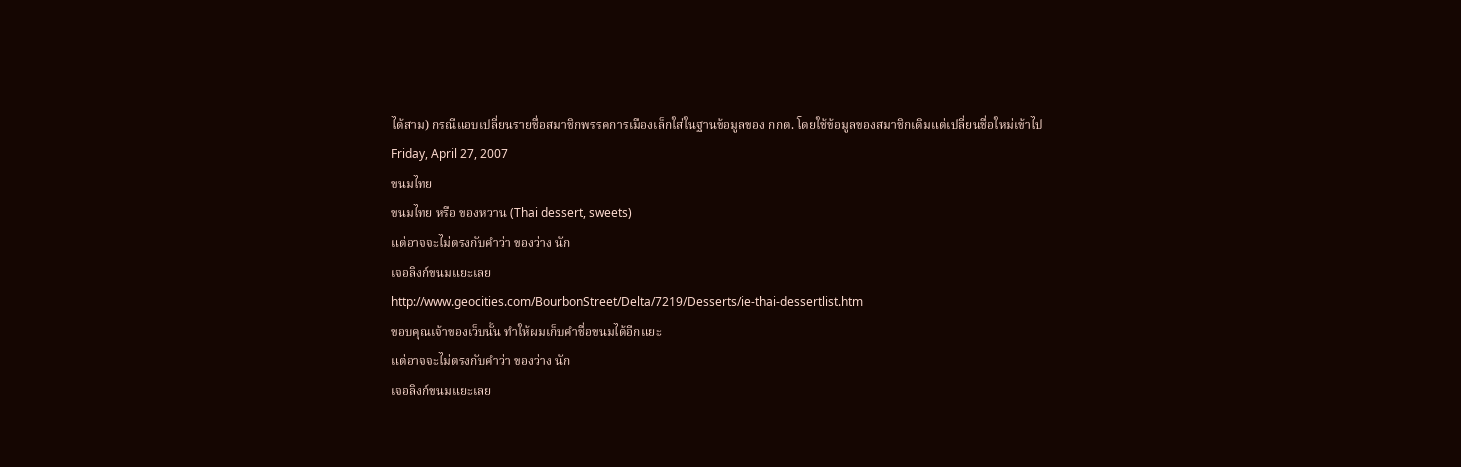ได้สาม) กรณีแอบเปลี่ยนรายชื่อสมาชิกพรรคการเมืองเล็กใส่ในฐานข้อมูลของ กกต. โดยใช้ข้อมูลของสมาชิกเดิมแต่เปลี่ยนชื่อใหม่เข้าไป
Friday, April 27, 2007
ขนมไทย
ขนมไทย หรือ ของหวาน (Thai dessert, sweets)
แต่อาจจะไม่ตรงกับคำว่า ของว่าง นัก
เจอลิงก์ขนมแยะเลย
http://www.geocities.com/BourbonStreet/Delta/7219/Desserts/ie-thai-dessertlist.htm
ขอบคุณเจ้าของเว็บนั้น ทำให้ผมเก็บคำชื่อขนมได้อีกแยะ
แต่อาจจะไม่ตรงกับคำว่า ของว่าง นัก
เจอลิงก์ขนมแยะเลย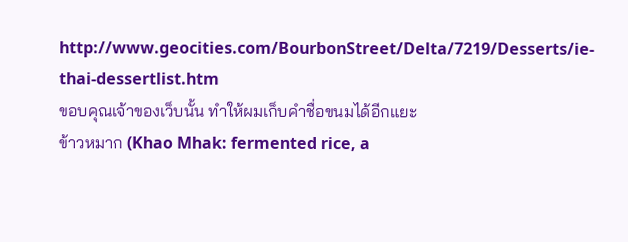http://www.geocities.com/BourbonStreet/Delta/7219/Desserts/ie-thai-dessertlist.htm
ขอบคุณเจ้าของเว็บนั้น ทำให้ผมเก็บคำชื่อขนมได้อีกแยะ
ข้าวหมาก (Khao Mhak: fermented rice, a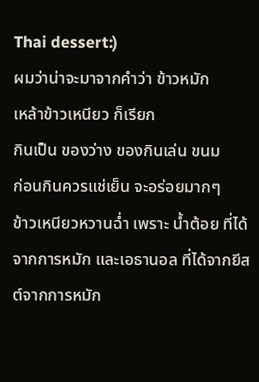Thai dessert:)
ผมว่าน่าจะมาจากคำว่า ข้าวหมัก
เหล้าข้าวเหนียว ก็เรียก
กินเป็น ของว่าง ของกินเล่น ขนม
ก่อนกินควรแช่เย็น จะอร่อยมากๆ
ข้าวเหนียวหวานฉ่ำ เพราะ น้ำต้อย ที่ได้จากการหมัก และเอธานอล ที่ได้จากยีสต์จากการหมัก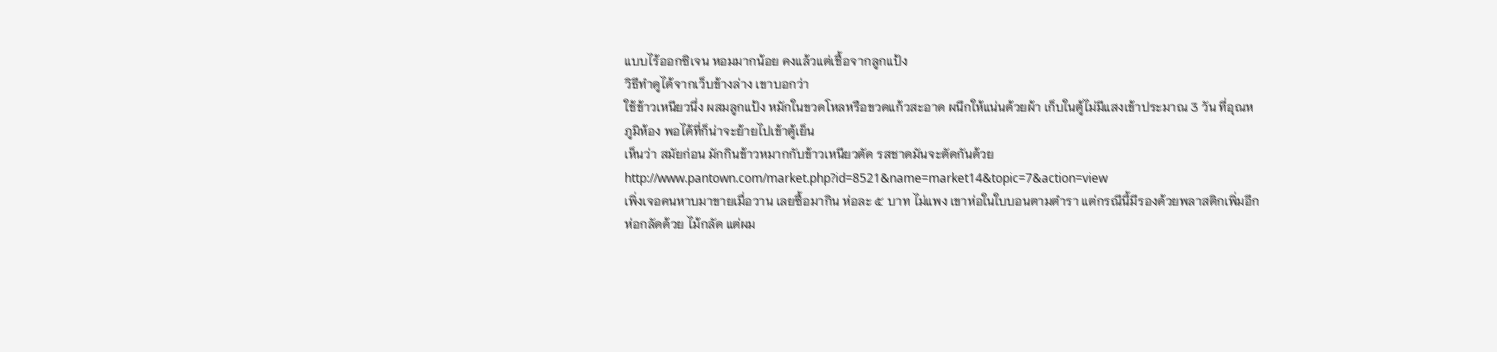แบบไร้ออกซิเจน หอมมากน้อย คงแล้วแต่เชื้อจากลูกแป้ง
วิธีทำดูได้จากเว็บข้างล่าง เขาบอกว่า
ใช้ข้าวเหนียวนึ่ง ผสมลูกแป้ง หมักในขวดโหลหรือขวดแก้วสะอาด ผนึกให้แน่นด้วยผ้า เก็บในตู้ไม่มีแสงเข้าประมาณ 3 วัน ที่อุณหภูมิห้อง พอได้ที่ก็น่าจะย้ายไปเข้าตู้เย็น
เห็นว่า สมัยก่อน มักกินข้าวหมากกับข้าวเหนียวตัด รสชาดมันจะตัดกันด้วย
http://www.pantown.com/market.php?id=8521&name=market14&topic=7&action=view
เพิ่งเจอคนหาบมาขายเมื่อวาน เลยซื้อมากิน ห่อละ ๕ บาท ไม่แพง เขาห่อในใบบอนตามตำรา แต่กรณีนี้มีรองด้วยพลาสติกเพิ่มอีก ห่อกลัดด้วย ไม้กลัด แต่ผม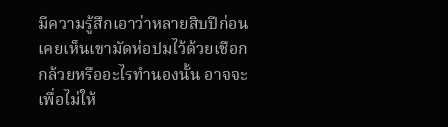มีความรู้สึกเอาว่าหลายสิบปีก่อนเคยเห็นเขามัดห่อปมไว้ด้วยเชือกกล้วยหรืออะไรทำนองนั้น อาจจะเพื่อไม่ให้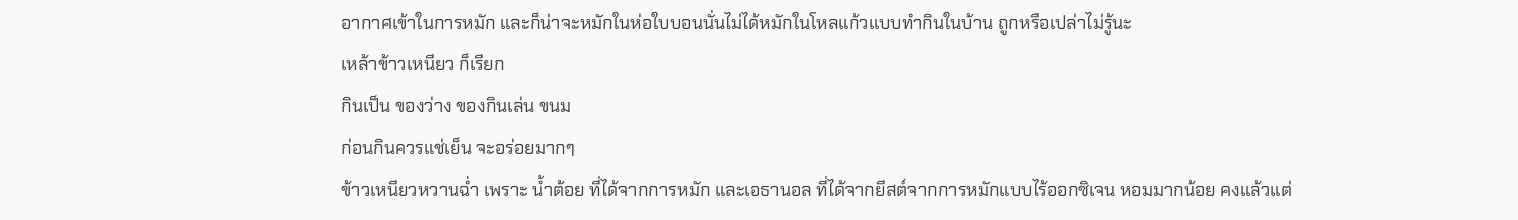อากาศเข้าในการหมัก และก็น่าจะหมักในห่อใบบอนนั่นไม่ได้หมักในโหลแก้วแบบทำกินในบ้าน ถูกหรือเปล่าไม่รู้นะ
เหล้าข้าวเหนียว ก็เรียก
กินเป็น ของว่าง ของกินเล่น ขนม
ก่อนกินควรแช่เย็น จะอร่อยมากๆ
ข้าวเหนียวหวานฉ่ำ เพราะ น้ำต้อย ที่ได้จากการหมัก และเอธานอล ที่ได้จากยีสต์จากการหมักแบบไร้ออกซิเจน หอมมากน้อย คงแล้วแต่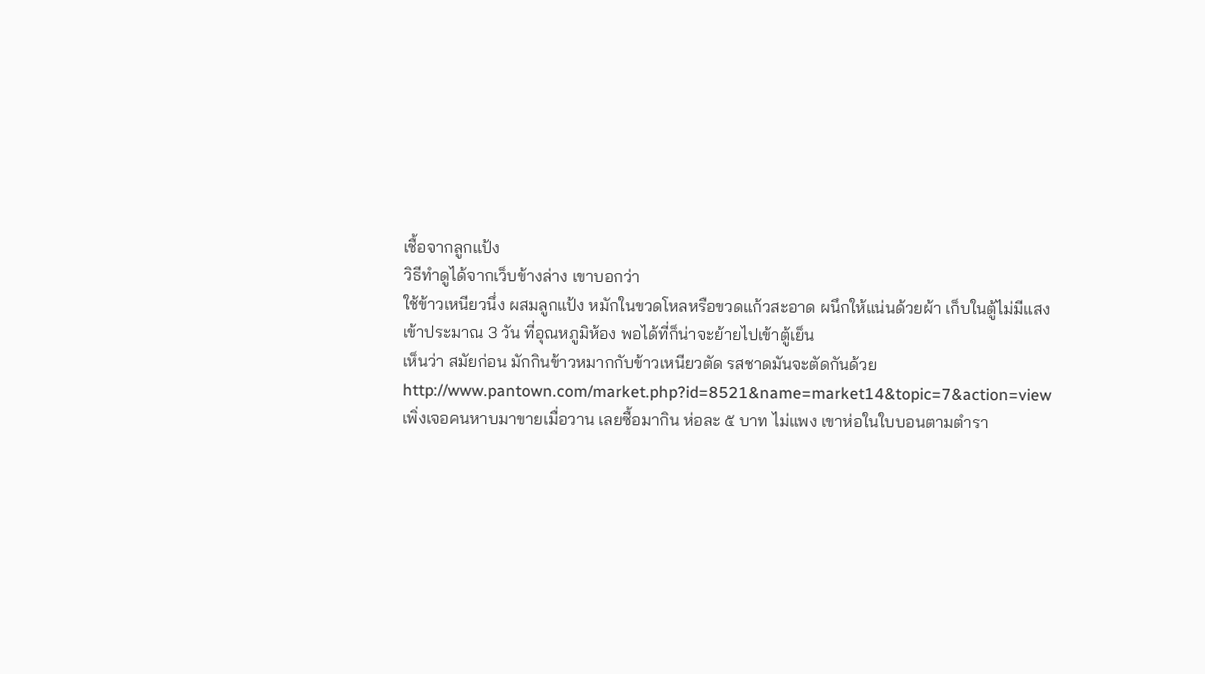เชื้อจากลูกแป้ง
วิธีทำดูได้จากเว็บข้างล่าง เขาบอกว่า
ใช้ข้าวเหนียวนึ่ง ผสมลูกแป้ง หมักในขวดโหลหรือขวดแก้วสะอาด ผนึกให้แน่นด้วยผ้า เก็บในตู้ไม่มีแสงเข้าประมาณ 3 วัน ที่อุณหภูมิห้อง พอได้ที่ก็น่าจะย้ายไปเข้าตู้เย็น
เห็นว่า สมัยก่อน มักกินข้าวหมากกับข้าวเหนียวตัด รสชาดมันจะตัดกันด้วย
http://www.pantown.com/market.php?id=8521&name=market14&topic=7&action=view
เพิ่งเจอคนหาบมาขายเมื่อวาน เลยซื้อมากิน ห่อละ ๕ บาท ไม่แพง เขาห่อในใบบอนตามตำรา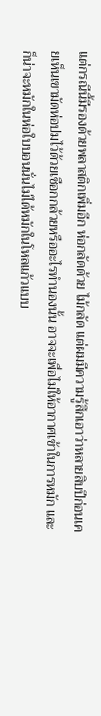แต่กรณีนี้มีรองด้วยพลาสติกเพิ่มอีก ห่อกลัดด้วย ไม้กลัด แต่ผมมีความรู้สึกเอาว่าหลายสิบปีก่อนเคยเห็นเขามัดห่อปมไว้ด้วยเชือกกล้วยหรืออะไรทำนองนั้น อาจจะเพื่อไม่ให้อากาศเข้าในการหมัก และก็น่าจะหมักในห่อใบบอนนั่นไม่ได้หมักในโหลแก้วแบบ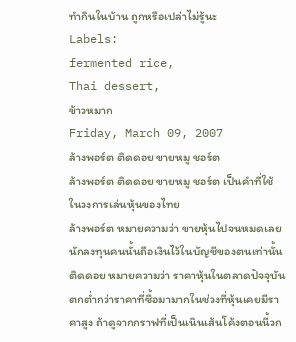ทำกินในบ้าน ถูกหรือเปล่าไม่รู้นะ
Labels:
fermented rice,
Thai dessert,
ข้าวหมาก
Friday, March 09, 2007
ล้างพอร์ต ติดดอย ขายหมู ชอร์ต
ล้างพอร์ต ติดดอย ขายหมู ชอร์ต เป็นคำที่ใช้ในวงการเล่นหุ้นของไทย
ล้างพอร์ต หมายความว่า ขายหุ้นไปจนหมดเลย นักลงทุนคนนั้นถือเงินไว้ในบัญชีของตนเท่านั้น
ติดดอย หมายความว่า ราคาหุ้นในตลาดปัจจุบันตกต่ำกว่าราคาที่ซื้อมามากในช่วงที่หุ้นเคยมีราคาสูง ถ้าดูจากกราฟที่เป็นเนินเส้นโค้งตอนนี้วก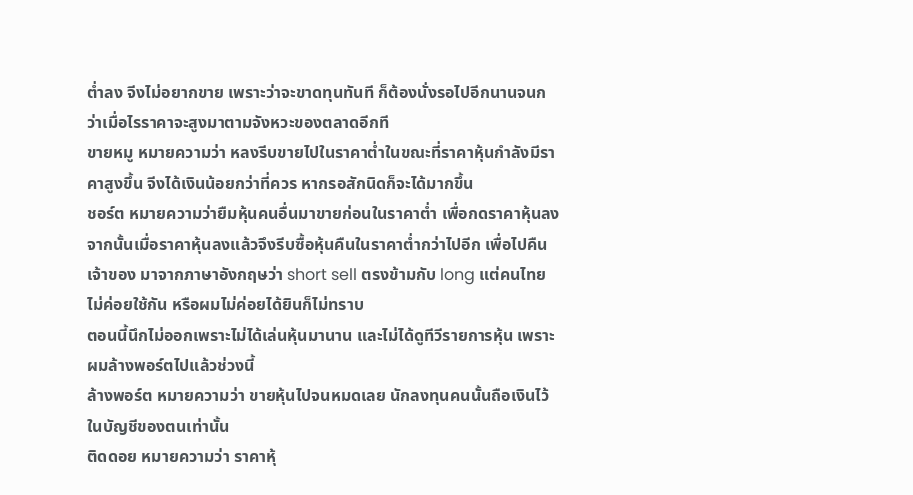ต่ำลง จีงไม่อยากขาย เพราะว่าจะขาดทุนทันที ก็ต้องนั่งรอไปอีกนานจนกว่าเมื่อไรราคาจะสูงมาตามจังหวะของตลาดอีกที
ขายหมู หมายความว่า หลงรีบขายไปในราคาต่ำในขณะที่ราคาหุ้นกำลังมีราคาสูงขึ้น จีงได้เงินน้อยกว่าที่ควร หากรอสักนิดก็จะได้มากขึ้น
ชอร์ต หมายความว่ายืมหุ้นคนอื่นมาขายก่อนในราคาต่ำ เพื่อกดราคาหุ้นลง จากนั้นเมื่อราคาหุ้นลงแล้วจึงรีบซื้อหุ้นคืนในราคาต่ำกว่าไปอีก เพื่อไปคืนเจ้าของ มาจากภาษาอังกฤษว่า short sell ตรงข้ามกับ long แต่คนไทยไม่ค่อยใช้กัน หรือผมไม่ค่อยได้ยินก็ไม่ทราบ
ตอนนี้นึกไม่ออกเพราะไม่ได้เล่นหุ้นมานาน และไม่ได้ดูทีวีรายการหุ้น เพราะผมล้างพอร์ตไปแล้วช่วงนี้
ล้างพอร์ต หมายความว่า ขายหุ้นไปจนหมดเลย นักลงทุนคนนั้นถือเงินไว้ในบัญชีของตนเท่านั้น
ติดดอย หมายความว่า ราคาหุ้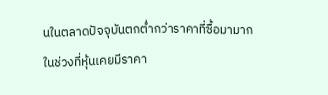นในตลาดปัจจุบันตกต่ำกว่าราคาที่ซื้อมามากในช่วงที่หุ้นเคยมีราคา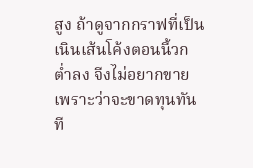สูง ถ้าดูจากกราฟที่เป็นเนินเส้นโค้งตอนนี้วกต่ำลง จีงไม่อยากขาย เพราะว่าจะขาดทุนทันที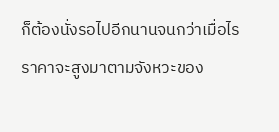ก็ต้องนั่งรอไปอีกนานจนกว่าเมื่อไรราคาจะสูงมาตามจังหวะของ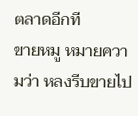ตลาดอีกที
ขายหมู หมายความว่า หลงรีบขายไป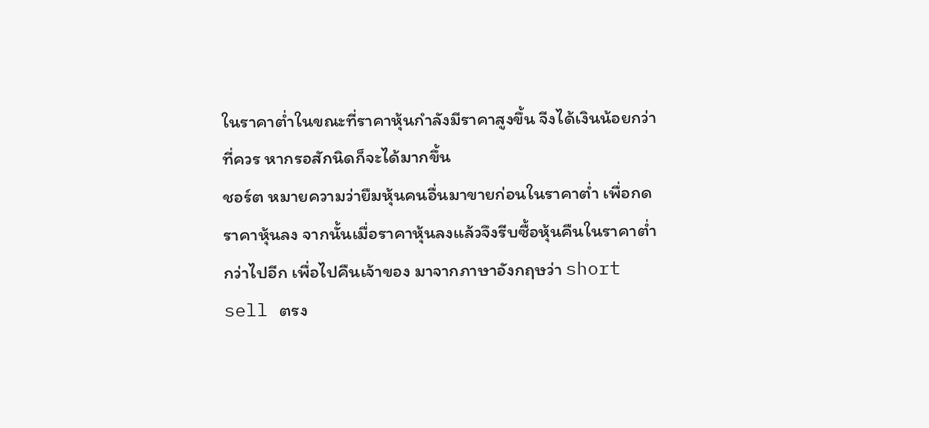ในราคาต่ำในขณะที่ราคาหุ้นกำลังมีราคาสูงขึ้น จีงได้เงินน้อยกว่าที่ควร หากรอสักนิดก็จะได้มากขึ้น
ชอร์ต หมายความว่ายืมหุ้นคนอื่นมาขายก่อนในราคาต่ำ เพื่อกดราคาหุ้นลง จากนั้นเมื่อราคาหุ้นลงแล้วจึงรีบซื้อหุ้นคืนในราคาต่ำกว่าไปอีก เพื่อไปคืนเจ้าของ มาจากภาษาอังกฤษว่า short sell ตรง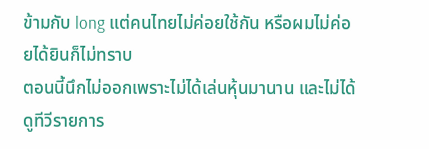ข้ามกับ long แต่คนไทยไม่ค่อยใช้กัน หรือผมไม่ค่อยได้ยินก็ไม่ทราบ
ตอนนี้นึกไม่ออกเพราะไม่ได้เล่นหุ้นมานาน และไม่ได้ดูทีวีรายการ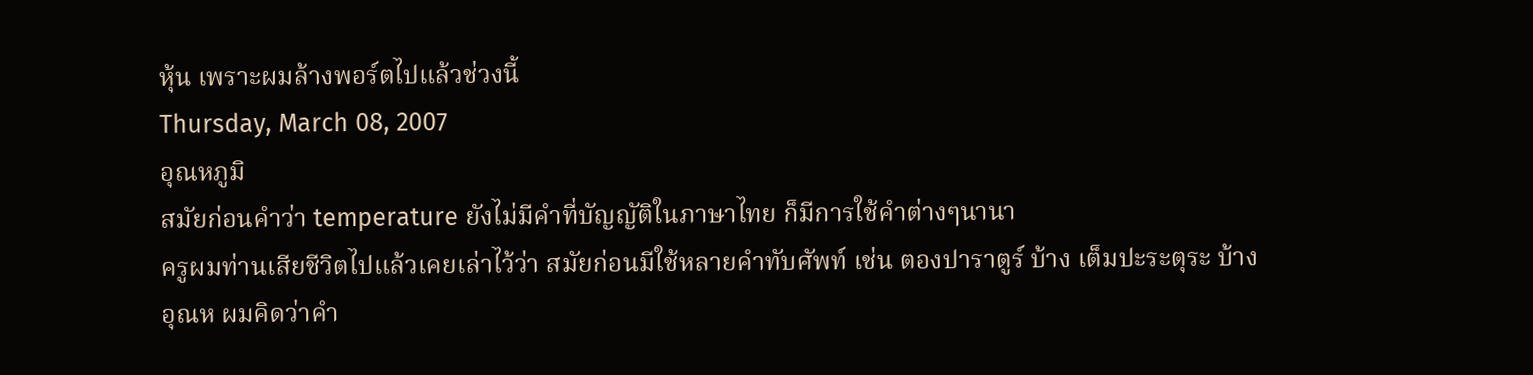หุ้น เพราะผมล้างพอร์ตไปแล้วช่วงนี้
Thursday, March 08, 2007
อุณหภูมิ
สมัยก่อนคำว่า temperature ยังไม่มีคำที่บัญญัติในภาษาไทย ก็มีการใช้คำต่างๆนานา
ครูผมท่านเสียชีวิตไปแล้วเคยเล่าไว้ว่า สมัยก่อนมีใช้หลายคำทับศัพท์ เช่น ตองปาราตูร์ บ้าง เต็มปะระตุระ บ้าง
อุณห ผมคิดว่าคำ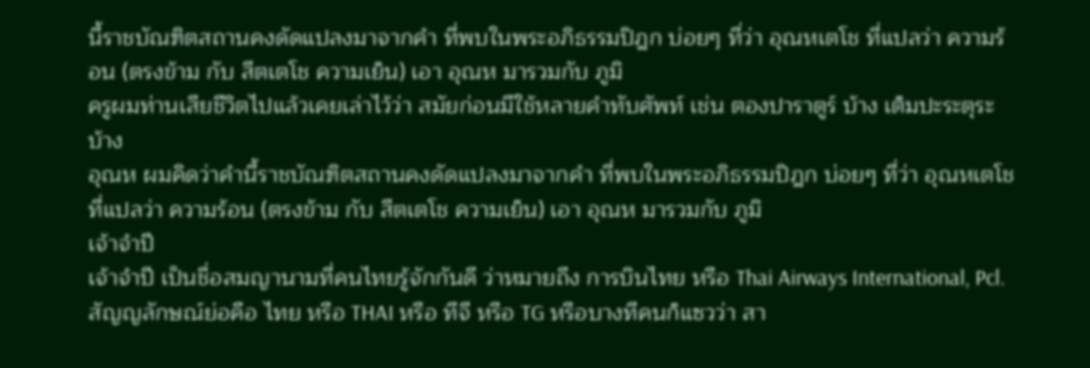นี้ราชบัณฑิตสถานคงดัดแปลงมาจากคำ ที่พบในพระอภิธรรมปิฎก บ่อยๆ ที่ว่า อุณหเตโช ที่แปลว่า ความร้อน (ตรงข้าม กับ สีตเตโช ความเย็น) เอา อุณห มารวมกับ ภูมิ
ครูผมท่านเสียชีวิตไปแล้วเคยเล่าไว้ว่า สมัยก่อนมีใช้หลายคำทับศัพท์ เช่น ตองปาราตูร์ บ้าง เต็มปะระตุระ บ้าง
อุณห ผมคิดว่าคำนี้ราชบัณฑิตสถานคงดัดแปลงมาจากคำ ที่พบในพระอภิธรรมปิฎก บ่อยๆ ที่ว่า อุณหเตโช ที่แปลว่า ความร้อน (ตรงข้าม กับ สีตเตโช ความเย็น) เอา อุณห มารวมกับ ภูมิ
เจ้าจำปี
เจ้าจำปี เป็นชื่อสมญานามที่คนไทยรู้จักกันดี ว่าหมายถีง การบินไทย หรือ Thai Airways International, Pcl. สัญญลักษณ์ย่อคือ ไทย หรือ THAI หรือ ทีจี หรือ TG หรือบางทีคนก็แซวว่า สา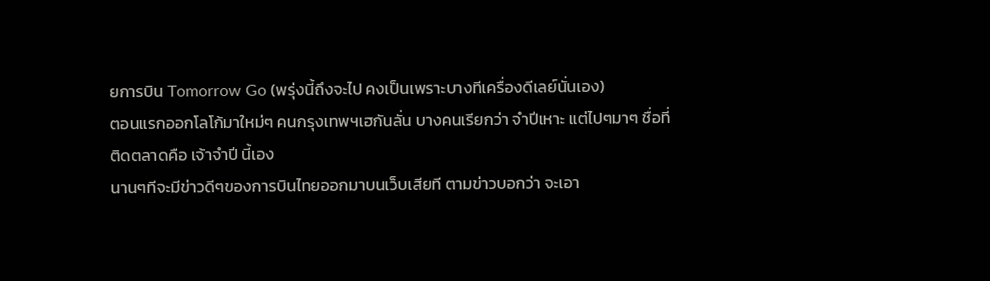ยการบิน Tomorrow Go (พรุ่งนี้ถึงจะไป คงเป็นเพราะบางทีเครื่องดีเลย์นั่นเอง)
ตอนแรกออกโลโก้มาใหม่ๆ คนกรุงเทพฯเฮกันลั่น บางคนเรียกว่า จำปีเหาะ แต่ไปๆมาๆ ชื่อที่ติดตลาดคือ เจ้าจำปี นี้เอง
นานๆทีจะมีข่าวดีๆของการบินไทยออกมาบนเว็บเสียที ตามข่าวบอกว่า จะเอา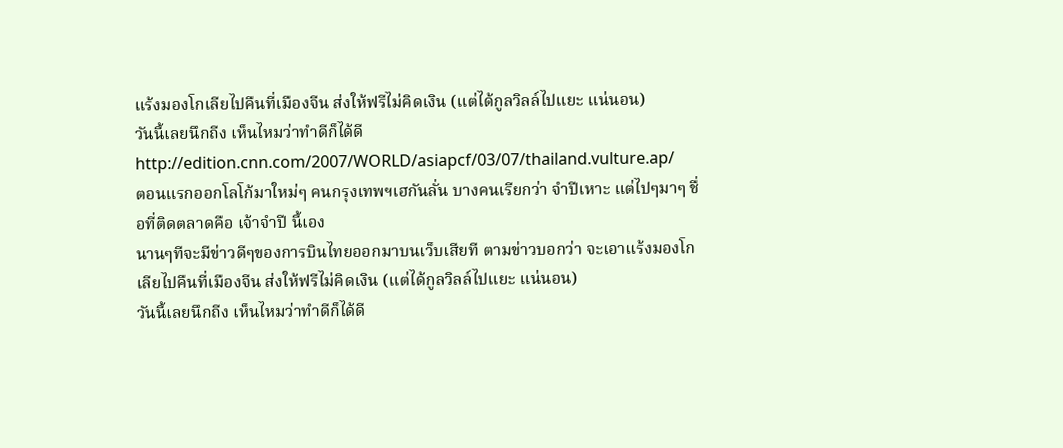แร้งมองโกเลียไปคืนที่เมืองจีน ส่งให้ฟรีไม่คิดเงิน (แต่ได้กูลวิลล์ไปแยะ แน่นอน)
วันนี้เลยนึกถีง เห็นไหมว่าทำดีก็ได้ดี
http://edition.cnn.com/2007/WORLD/asiapcf/03/07/thailand.vulture.ap/
ตอนแรกออกโลโก้มาใหม่ๆ คนกรุงเทพฯเฮกันลั่น บางคนเรียกว่า จำปีเหาะ แต่ไปๆมาๆ ชื่อที่ติดตลาดคือ เจ้าจำปี นี้เอง
นานๆทีจะมีข่าวดีๆของการบินไทยออกมาบนเว็บเสียที ตามข่าวบอกว่า จะเอาแร้งมองโกเลียไปคืนที่เมืองจีน ส่งให้ฟรีไม่คิดเงิน (แต่ได้กูลวิลล์ไปแยะ แน่นอน)
วันนี้เลยนึกถีง เห็นไหมว่าทำดีก็ได้ดี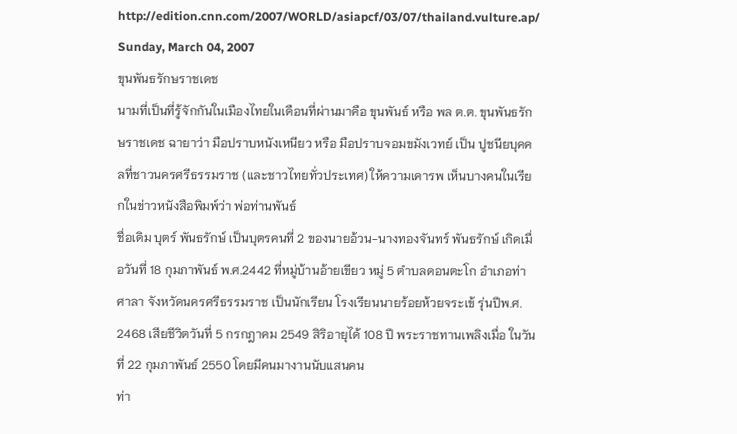http://edition.cnn.com/2007/WORLD/asiapcf/03/07/thailand.vulture.ap/
Sunday, March 04, 2007
ขุนพันธรักษราชเดช
นามที่เป็นที่รู้จักกันในเมืองไทยในเดือนที่ผ่านมาคือ ขุนพันธ์ หรือ พล ต.ต. ขุนพันธรักษราชเดช ฉายาว่า มือปราบหนังเหนียว หรือ มือปราบจอมขมังเวทย์ เป็น ปูชนียบุคคลที่ชาวนครศรีธรรมราช (และชาวไทยทั่วประเทศ) ให้ความเคารพ เห็นบางคนในเรียกในข่าวหนังสือพิมพ์ว่า พ่อท่านพันธ์
ชื่อเดิม บุตร์ พันธรักษ์ เป็นบุตรคนที่ 2 ของนายอ้วน-นางทองจันทร์ พันธรักษ์ เกิดเมื่อวันที่ 18 กุมภาพันธ์ พ.ศ.2442 ที่หมู่บ้านอ้ายเขียว หมู่ 5 ตำบลดอนตะโก อำเภอท่าศาลา จังหวัดนครศรีธรรมราช เป็นนักเรียน โรงเรียนนายร้อยห้วยจระเข้ รุ่นปีพ.ศ. 2468 เสียชีวิตวันที่ 5 กรกฎาคม 2549 สิริอายุได้ 108 ปี พระราชทานเพลิงเมื่อ ในวันที่ 22 กุมภาพันธ์ 2550 โดยมีคนมางานนับแสนคน
ท่า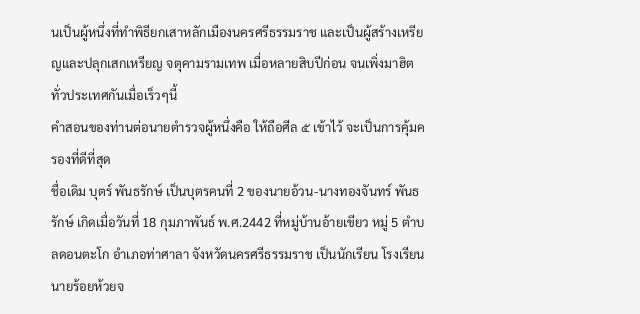นเป็นผู้หนึ่งที่ทำพิธียกเสาหลักเมืองนครศรีธรรมราช และเป็นผู้สร้างเหรียญและปลุกเสกเหรียญ จตุคามรามเทพ เมื่อหลายสิบปีก่อน จนเพิ่งมาฮิตทั่วประเทศกันเมื่อเร็วๆนี้
คำสอนของท่านต่อนายตำรวจผู้หนึ่งคือ ให้ถือศีล ๕ เข้าไว้ จะเป็นการคุ้มครองที่ดีที่สุด
ชื่อเดิม บุตร์ พันธรักษ์ เป็นบุตรคนที่ 2 ของนายอ้วน-นางทองจันทร์ พันธรักษ์ เกิดเมื่อวันที่ 18 กุมภาพันธ์ พ.ศ.2442 ที่หมู่บ้านอ้ายเขียว หมู่ 5 ตำบลดอนตะโก อำเภอท่าศาลา จังหวัดนครศรีธรรมราช เป็นนักเรียน โรงเรียนนายร้อยห้วยจ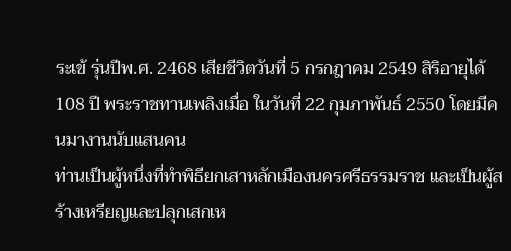ระเข้ รุ่นปีพ.ศ. 2468 เสียชีวิตวันที่ 5 กรกฎาคม 2549 สิริอายุได้ 108 ปี พระราชทานเพลิงเมื่อ ในวันที่ 22 กุมภาพันธ์ 2550 โดยมีคนมางานนับแสนคน
ท่านเป็นผู้หนึ่งที่ทำพิธียกเสาหลักเมืองนครศรีธรรมราช และเป็นผู้สร้างเหรียญและปลุกเสกเห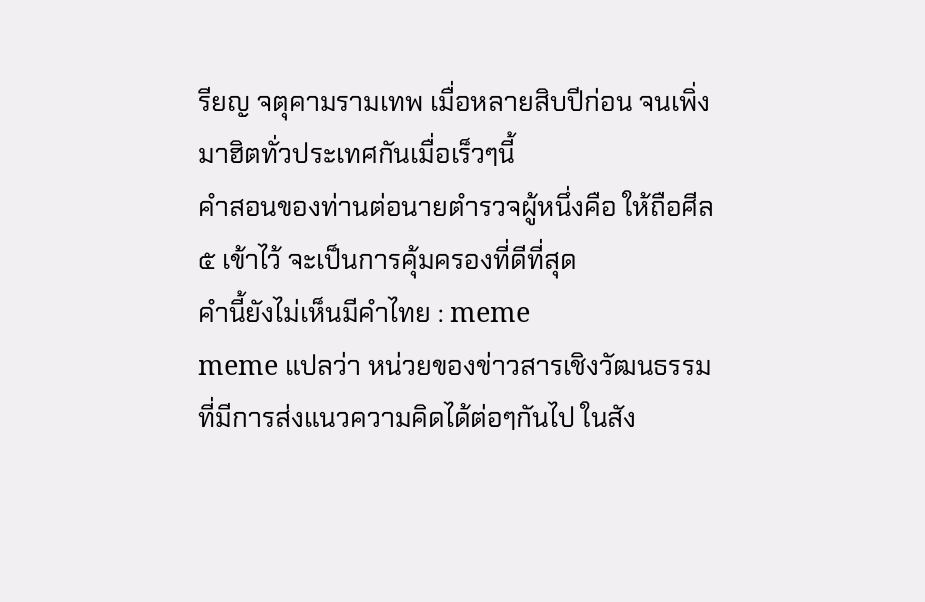รียญ จตุคามรามเทพ เมื่อหลายสิบปีก่อน จนเพิ่งมาฮิตทั่วประเทศกันเมื่อเร็วๆนี้
คำสอนของท่านต่อนายตำรวจผู้หนึ่งคือ ให้ถือศีล ๕ เข้าไว้ จะเป็นการคุ้มครองที่ดีที่สุด
คำนี้ยังไม่เห็นมีคำไทย : meme
meme แปลว่า หน่วยของข่าวสารเชิงวัฒนธรรม ที่มีการส่งแนวความคิดได้ต่อๆกันไป ในสัง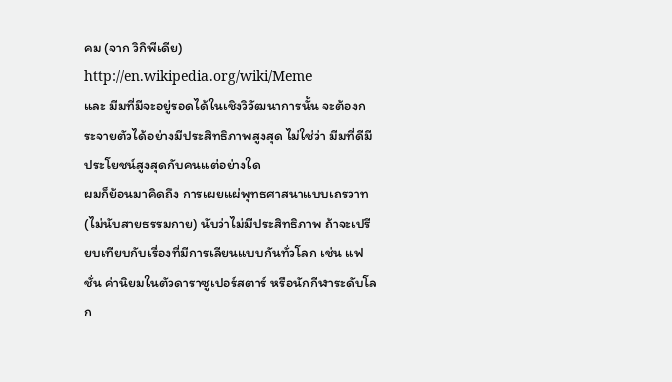คม (จาก วิกิพีเดีย)
http://en.wikipedia.org/wiki/Meme
และ มีมที่มีจะอยู่รอดได้ในเชิงวิวัฒนาการนั้น จะต้องกระจายตัวได้อย่างมีประสิทธิภาพสูงสุด ไม่ใช่ว่า มีมที่ดีมีประโยชน์สูงสุดกับคนแต่อย่างใด
ผมก็ย้อนมาคิดถึง การเผยแผ่พุทธศาสนาแบบเถรวาท (ไม่นับสายธรรมกาย) นับว่าไม่มีประสิทธิภาพ ถ้าจะเปรียบเทียบกับเรื่องที่มีการเลียนแบบกันทั่วโลก เช่น แฟชั่น ค่านิยมในตัวดาราซูเปอร์สตาร์ หรือนักกีฬาระดับโลก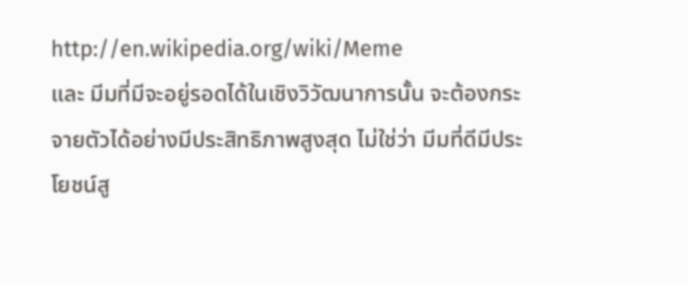http://en.wikipedia.org/wiki/Meme
และ มีมที่มีจะอยู่รอดได้ในเชิงวิวัฒนาการนั้น จะต้องกระจายตัวได้อย่างมีประสิทธิภาพสูงสุด ไม่ใช่ว่า มีมที่ดีมีประโยชน์สู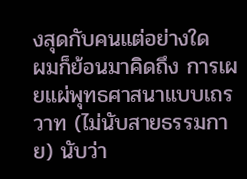งสุดกับคนแต่อย่างใด
ผมก็ย้อนมาคิดถึง การเผยแผ่พุทธศาสนาแบบเถรวาท (ไม่นับสายธรรมกาย) นับว่า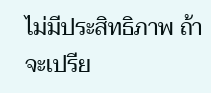ไม่มีประสิทธิภาพ ถ้าจะเปรีย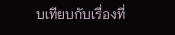บเทียบกับเรื่องที่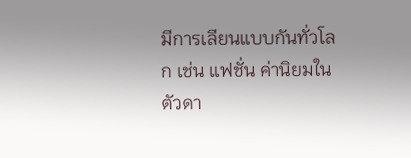มีการเลียนแบบกันทั่วโลก เช่น แฟชั่น ค่านิยมในตัวดา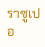ราซูเปอ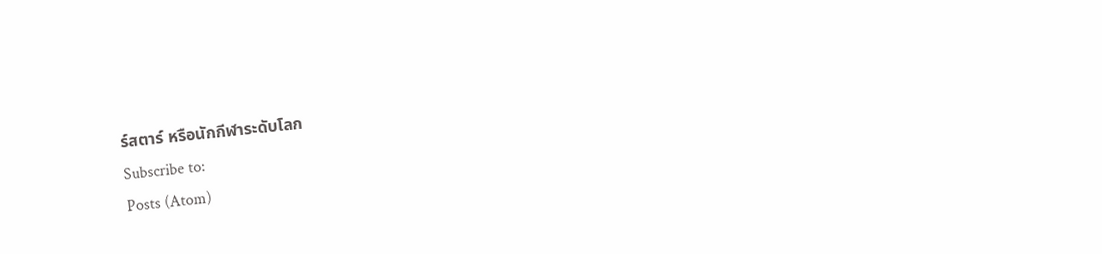ร์สตาร์ หรือนักกีฬาระดับโลก
Subscribe to:
Posts (Atom)